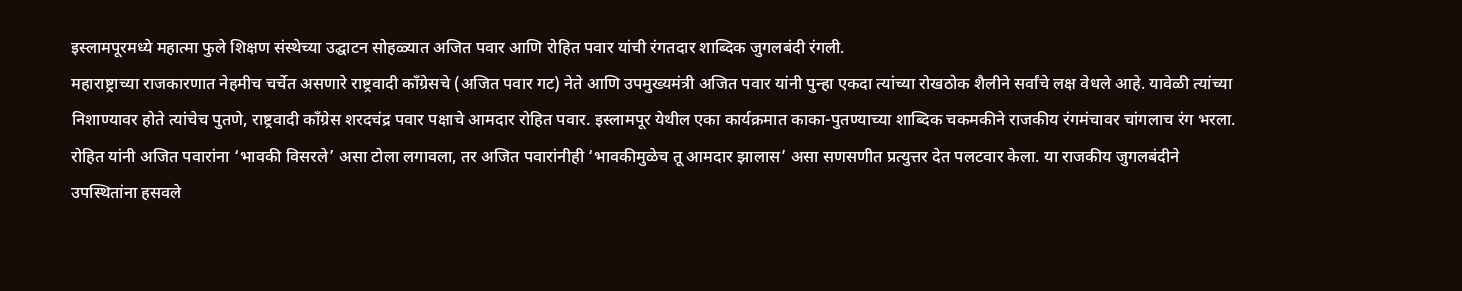इस्लामपूरमध्ये महात्मा फुले शिक्षण संस्थेच्या उद्घाटन सोहळ्यात अजित पवार आणि रोहित पवार यांची रंगतदार शाब्दिक जुगलबंदी रंगली.
महाराष्ट्राच्या राजकारणात नेहमीच चर्चेत असणारे राष्ट्रवादी काँग्रेसचे (अजित पवार गट) नेते आणि उपमुख्यमंत्री अजित पवार यांनी पुन्हा एकदा त्यांच्या रोखठोक शैलीने सर्वांचे लक्ष वेधले आहे. यावेळी त्यांच्या निशाण्यावर होते त्यांचेच पुतणे, राष्ट्रवादी काँग्रेस शरदचंद्र पवार पक्षाचे आमदार रोहित पवार. इस्लामपूर येथील एका कार्यक्रमात काका-पुतण्याच्या शाब्दिक चकमकीने राजकीय रंगमंचावर चांगलाच रंग भरला. रोहित यांनी अजित पवारांना ‘भावकी विसरले’ असा टोला लगावला, तर अजित पवारांनीही ‘भावकीमुळेच तू आमदार झालास’ असा सणसणीत प्रत्युत्तर देत पलटवार केला. या राजकीय जुगलबंदीने उपस्थितांना हसवले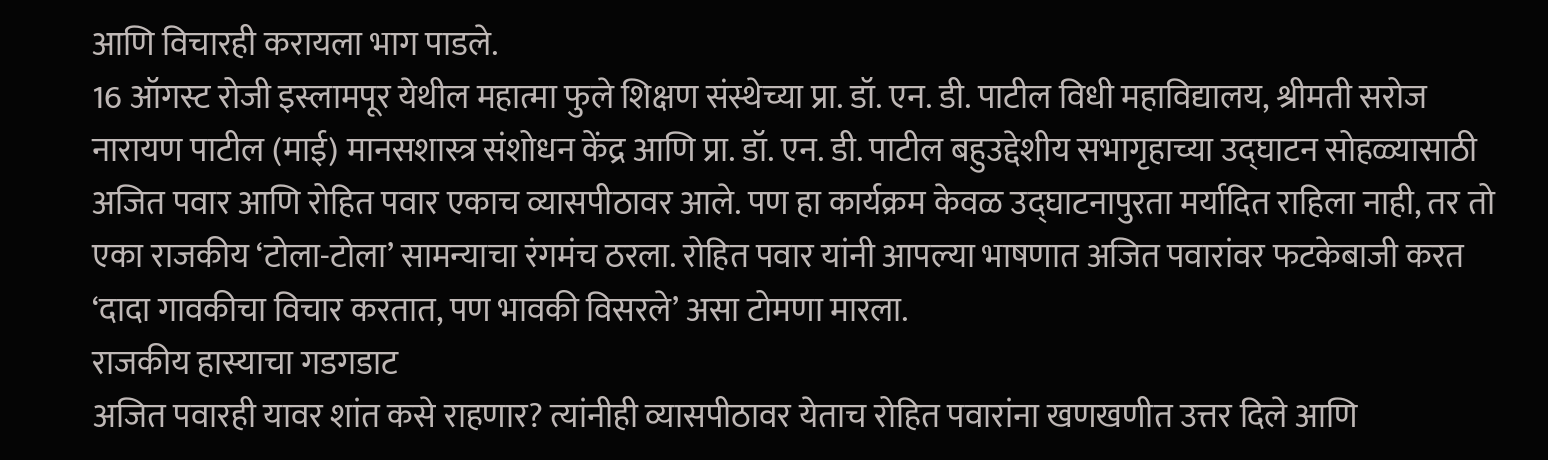आणि विचारही करायला भाग पाडले.
16 ऑगस्ट रोजी इस्लामपूर येथील महात्मा फुले शिक्षण संस्थेच्या प्रा. डॉ. एन. डी. पाटील विधी महाविद्यालय, श्रीमती सरोज नारायण पाटील (माई) मानसशास्त्र संशोधन केंद्र आणि प्रा. डॉ. एन. डी. पाटील बहुउद्देशीय सभागृहाच्या उद्घाटन सोहळ्यासाठी अजित पवार आणि रोहित पवार एकाच व्यासपीठावर आले. पण हा कार्यक्रम केवळ उद्घाटनापुरता मर्यादित राहिला नाही, तर तो एका राजकीय ‘टोला-टोला’ सामन्याचा रंगमंच ठरला. रोहित पवार यांनी आपल्या भाषणात अजित पवारांवर फटकेबाजी करत ‘दादा गावकीचा विचार करतात, पण भावकी विसरले’ असा टोमणा मारला.
राजकीय हास्याचा गडगडाट
अजित पवारही यावर शांत कसे राहणार? त्यांनीही व्यासपीठावर येताच रोहित पवारांना खणखणीत उत्तर दिले आणि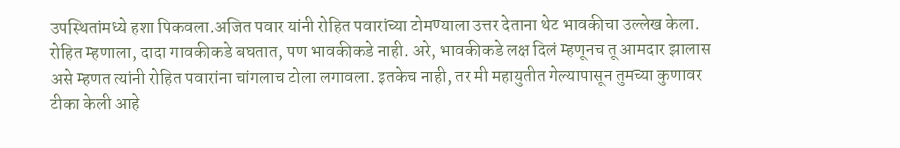उपस्थितांमध्ये हशा पिकवला.अजित पवार यांनी रोहित पवारांच्या टोमण्याला उत्तर देताना थेट भावकीचा उल्लेख केला. रोहित म्हणाला, दादा गावकीकडे बघतात, पण भावकीकडे नाही. अरे, भावकीकडे लक्ष दिलं म्हणूनच तू आमदार झालास असे म्हणत त्यांनी रोहित पवारांना चांगलाच टोला लगावला. इतकेच नाही, तर मी महायुतीत गेल्यापासून तुमच्या कुणावर टीका केली आहे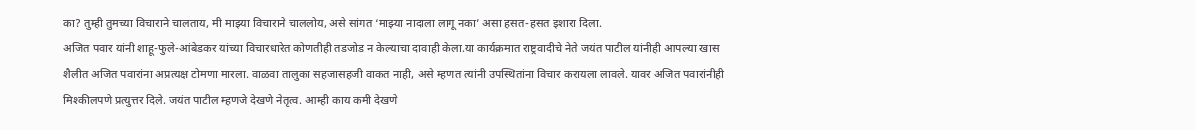का? तुम्ही तुमच्या विचाराने चालताय, मी माझ्या विचाराने चाललोय, असे सांगत ‘माझ्या नादाला लागू नका’ असा हसत-हसत इशारा दिला.
अजित पवार यांनी शाहू-फुले-आंबेडकर यांच्या विचारधारेत कोणतीही तडजोड न केल्याचा दावाही केला.या कार्यक्रमात राष्ट्रवादीचे नेते जयंत पाटील यांनीही आपल्या खास शैलीत अजित पवारांना अप्रत्यक्ष टोमणा मारला. वाळवा तालुका सहजासहजी वाकत नाही, असे म्हणत त्यांनी उपस्थितांना विचार करायला लावले. यावर अजित पवारांनीही मिश्कीलपणे प्रत्युत्तर दिले. जयंत पाटील म्हणजे देखणे नेतृत्व. आम्ही काय कमी देखणे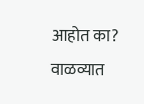आहोत का? वाळव्यात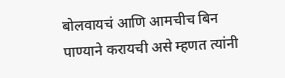बोलवायचं आणि आमचीच बिन पाण्याने करायची असे म्हणत त्यांनी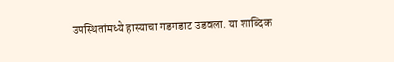उपस्थितांमध्ये हास्याचा गडगडाट उडवला. या शाब्दिक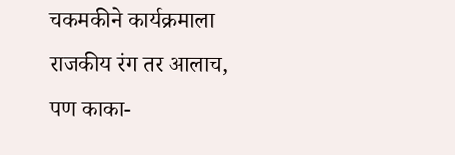चकमकीने कार्यक्रमाला राजकीय रंग तर आलाच, पण काका-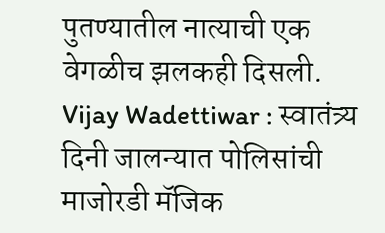पुतण्यातील नात्याची एक वेगळीच झलकही दिसली.
Vijay Wadettiwar : स्वातंत्र्य दिनी जालन्यात पोलिसांची माजोरडी मॅजिक